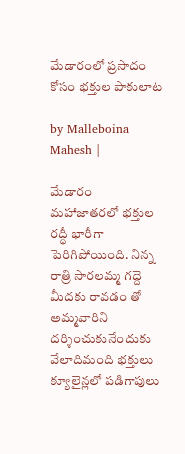మేడారంలో ప్రసాదం కోసం భక్తుల పాకులాట

by Malleboina Mahesh |

మేడారం మహాజాతరలో భక్తుల రద్ధీ భారీగా పెరిగిపోయింది. నిన్న రాత్రి సారలమ్మ గద్దె మీదకు రావడం తో అమ్మవారిని దర్శించుకునేందుకు వేలాదిమంది భక్తులు క్యూలైన్లలో పడిగాపులు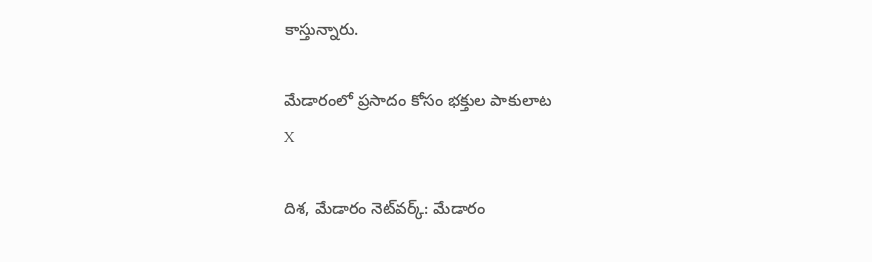కాస్తున్నారు.

మేడారంలో ప్రసాదం కోసం భక్తుల పాకులాట
X

దిశ, మేడారం నెట్‌వర్క్: మేడారం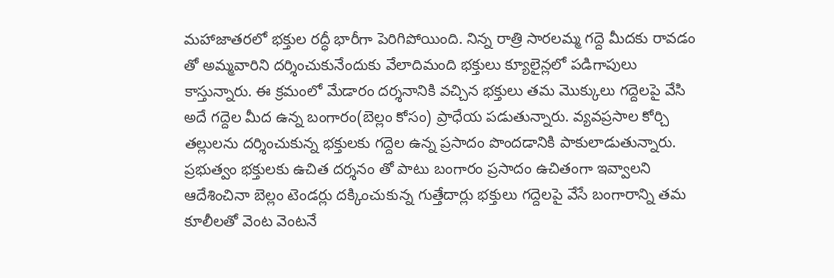మహాజాతరలో భక్తుల రద్ధీ భారీగా పెరిగిపోయింది. నిన్న రాత్రి సారలమ్మ గద్దె మీదకు రావడం తో అమ్మవారిని దర్శించుకునేందుకు వేలాదిమంది భక్తులు క్యూలైన్లలో పడిగాపులు కాస్తున్నారు. ఈ క్రమంలో మేడారం దర్శనానికి వచ్చిన భక్తులు తమ మొక్కులు గద్దెలపై వేసి అదే గద్దెల మీద ఉన్న బంగారం(బెల్లం కోసం) ప్రాధేయ పడుతున్నారు. వ్యవప్రసాల కోర్చి తల్లులను దర్శించుకున్న భక్తులకు గద్దెల ఉన్న ప్రసాదం పొందడానికి పాకులాడుతున్నారు. ప్రభుత్వం భక్తులకు ఉచిత దర్శనం తో పాటు బంగారం ప్రసాదం ఉచితంగా ఇవ్వాలని ఆదేశించినా బెల్లం టెండర్లు దక్కించుకున్న గుత్తేదార్లు భక్తులు గద్దెలపై వేసే బంగారాన్ని తమ కూలీలతో వెంట వెంటనే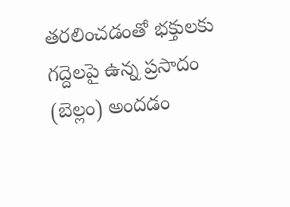తరలించడంతో భక్తులకు గద్దెలపై ఉన్న ప్రసాదం (బెల్లం) అందడం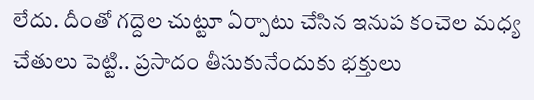లేదు. దీంతో గద్దెల చుట్టూ ఏర్పాటు చేసిన ఇనుప కంచెల మధ్య చేతులు పెట్టి.. ప్రసాదం తీసుకునేందుకు భక్తులు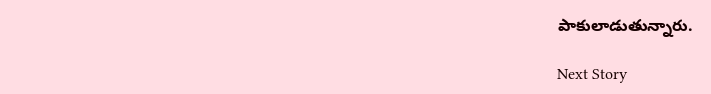పాకులాడుతున్నారు.

Next Story